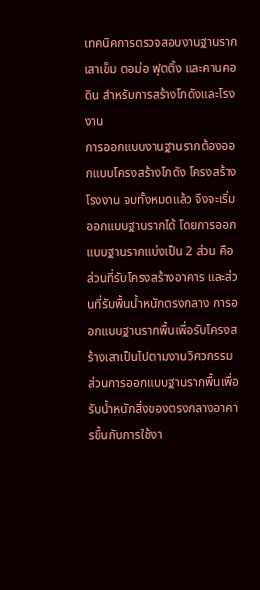เทคนิคการตรวจสอบงานฐานราก เสาเข็ม ตอม่อ ฟุตติ้ง และคานคอดิน สำหรับการสร้างโกดังและโรงงาน
การออกแบบงานฐานรากต้องออกแบบโครงสร้างโกดัง โครงสร้างโรงงาน จบทั้งหมดแล้ว จึงจะเริ่มออกแบบฐานรากได้ โดยการออกแบบฐานรากแบ่งเป็น 2 ส่วน คือ ส่วนที่รับโครงสร้างอาคาร และส่วนที่รับพื้นน้ำหนักตรงกลาง การออกแบบฐานรากพื้นเพื่อรับโครงสร้างเสาเป็นไปตามงานวิศวกรรม ส่วนการออกแบบฐานรากพื้นเพื่อรับน้ำหนักสิ่งของตรงกลางอาคารขึ้นกับการใช้งา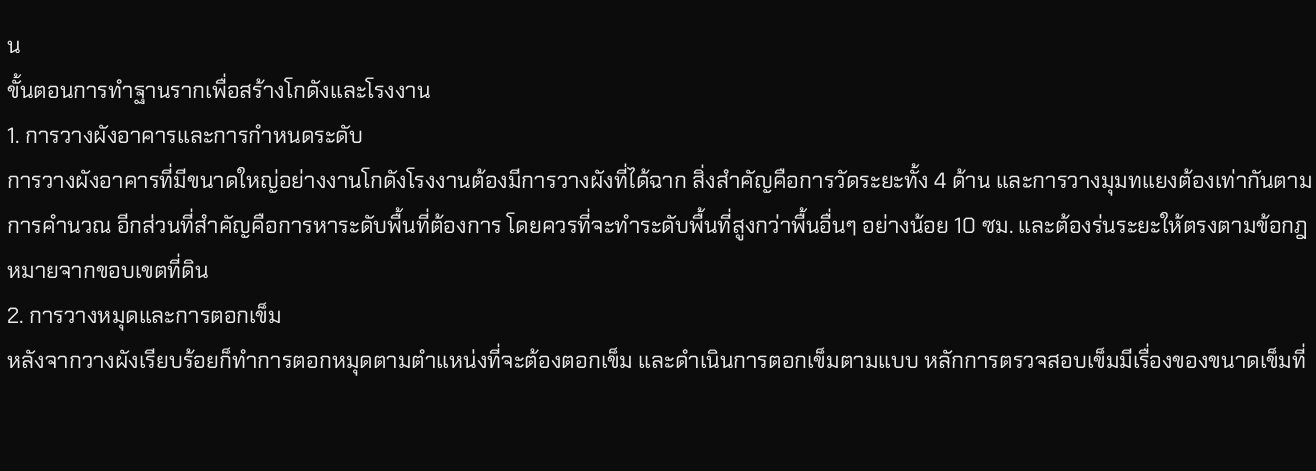น
ขั้นตอนการทำฐานรากเพื่อสร้างโกดังและโรงงาน
1. การวางผังอาคารและการกำหนดระดับ
การวางผังอาคารที่มีขนาดใหญ่อย่างงานโกดังโรงงานต้องมีการวางผังที่ได้ฉาก สิ่งสำคัญคือการวัดระยะทั้ง 4 ด้าน และการวางมุมทแยงต้องเท่ากันตามการคำนวณ อีกส่วนที่สำคัญคือการหาระดับพื้นที่ต้องการ โดยควรที่จะทำระดับพื้นที่สูงกว่าพื้นอื่นๆ อย่างน้อย 10 ซม. และต้องร่นระยะให้ตรงตามข้อกฎหมายจากขอบเขตที่ดิน
2. การวางหมุดและการตอกเข็ม
หลังจากวางผังเรียบร้อยก็ทำการตอกหมุดตามตำแหน่งที่จะต้องตอกเข็ม และดำเนินการตอกเข็มตามแบบ หลักการตรวจสอบเข็มมีเรื่องของขนาดเข็มที่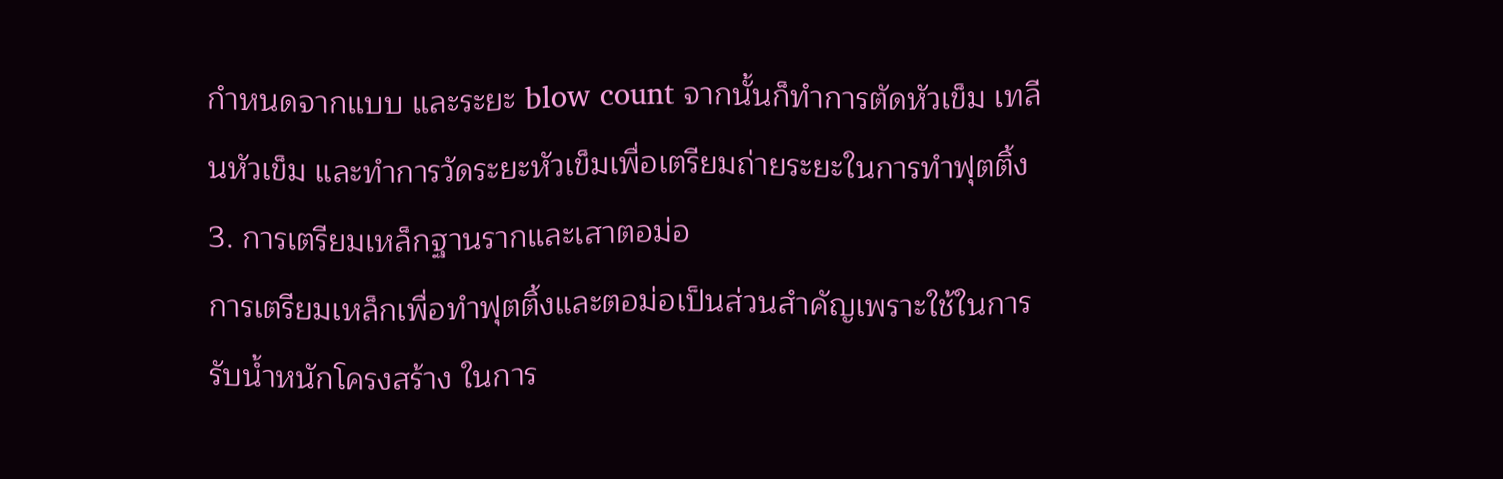กำหนดจากแบบ และระยะ blow count จากนั้นก็ทำการตัดหัวเข็ม เทลีนหัวเข็ม และทำการวัดระยะหัวเข็มเพื่อเตรียมถ่ายระยะในการทำฟุตติ้ง
3. การเตรียมเหล็กฐานรากและเสาตอม่อ
การเตรียมเหล็กเพื่อทำฟุตติ้งและตอม่อเป็นส่วนสำคัญเพราะใช้ในการรับน้ำหนักโครงสร้าง ในการ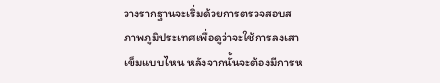วางรากฐานจะเริ่มด้วยการตรวจสอบสภาพภูมิประเทศเพื่อดูว่าจะใช้การลงเสาเข็มแบบไหน หลังจากนั้นจะต้องมีการห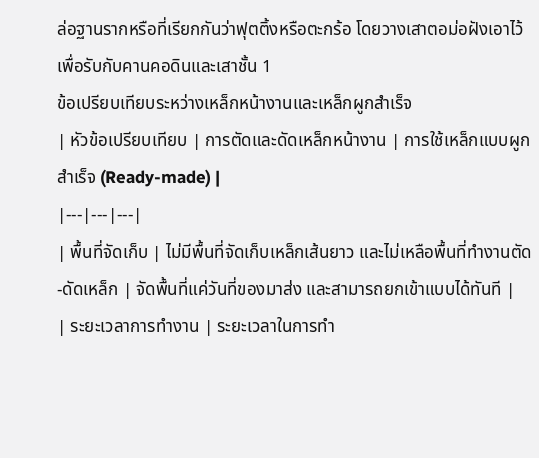ล่อฐานรากหรือที่เรียกกันว่าฟุตติ้งหรือตะกร้อ โดยวางเสาตอม่อฝังเอาไว้เพื่อรับกับคานคอดินและเสาชั้น 1
ข้อเปรียบเทียบระหว่างเหล็กหน้างานและเหล็กผูกสำเร็จ
| หัวข้อเปรียบเทียบ | การตัดและดัดเหล็กหน้างาน | การใช้เหล็กแบบผูกสำเร็จ (Ready-made) |
|---|---|---|
| พื้นที่จัดเก็บ | ไม่มีพื้นที่จัดเก็บเหล็กเส้นยาว และไม่เหลือพื้นที่ทำงานตัด-ดัดเหล็ก | จัดพื้นที่แค่วันที่ของมาส่ง และสามารถยกเข้าแบบได้ทันที |
| ระยะเวลาการทำงาน | ระยะเวลาในการทำ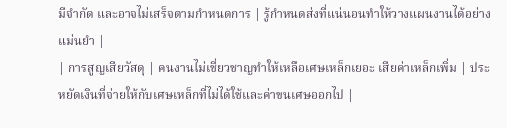มีจำกัด และอาจไม่เสร็จตามกำหนดการ | รู้กำหนดส่งที่แน่นอนทำให้วางแผนงานได้อย่างแม่นยำ |
| การสูญเสียวัสดุ | คนงานไม่เชี่ยวชาญทำให้เหลือเศษเหล็กเยอะ เสียค่าเหล็กเพิ่ม | ประหยัดเงินที่จ่ายให้กับเศษเหล็กที่ไม่ได้ใช้และค่าขนเศษออกไป |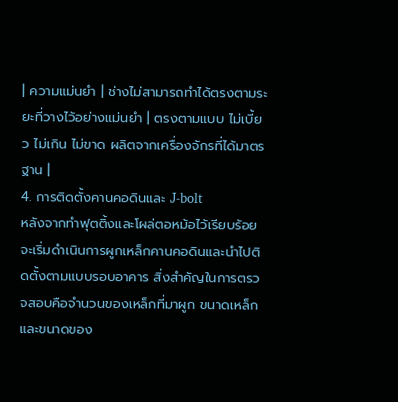| ความแม่นยำ | ช่างไม่สามารถทำได้ตรงตามระยะที่วางไว้อย่างแม่นยำ | ตรงตามแบบ ไม่เบี้ยว ไม่เกิน ไม่ขาด ผลิตจากเครื่องจักรที่ได้มาตรฐาน |
4. การติดตั้งคานคอดินและ J-bolt
หลังจากทำฟุตติ้งและโผล่ตอหม้อไว้เรียบร้อย จะเริ่มดำเนินการผูกเหล็กคานคอดินและนำไปติดตั้งตามแบบรอบอาคาร สิ่งสำคัญในการตรวจสอบคือจำนวนของเหล็กที่มาผูก ขนาดเหล็ก และขนาดของ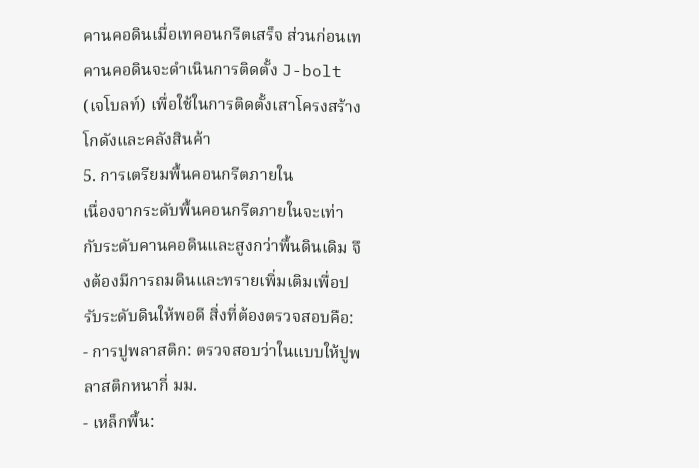คานคอดินเมื่อเทคอนกรีตเสร็จ ส่วนก่อนเทคานคอดินจะดำเนินการติดตั้ง J-bolt (เจโบลท์) เพื่อใช้ในการติดตั้งเสาโครงสร้างโกดังและคลังสินค้า
5. การเตรียมพื้นคอนกรีตภายใน
เนื่องจากระดับพื้นคอนกรีตภายในจะเท่ากับระดับคานคอดินและสูงกว่าพื้นดินเดิม จึงต้องมีการถมดินและทรายเพิ่มเติมเพื่อปรับระดับดินให้พอดี สิ่งที่ต้องตรวจสอบคือ:
- การปูพลาสติก: ตรวจสอบว่าในแบบให้ปูพลาสติกหนากี่ มม.
- เหล็กพื้น: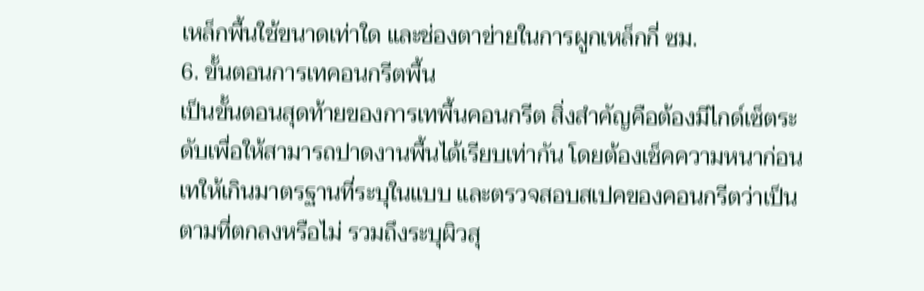เหล็กพื้นใช้ขนาดเท่าใด และช่องตาข่ายในการผูกเหล็กกี่ ซม.
6. ขั้นตอนการเทคอนกรีตพื้น
เป็นขั้นตอนสุดท้ายของการเทพื้นคอนกรีต สิ่งสำคัญคือต้องมีไกด์เซ็ตระดับเพื่อให้สามารถปาดงานพื้นได้เรียบเท่ากัน โดยต้องเช็คความหนาก่อนเทให้เกินมาตรฐานที่ระบุในแบบ และตรวจสอบสเปคของคอนกรีตว่าเป็นตามที่ตกลงหรือไม่ รวมถึงระบุผิวสุ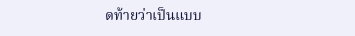ดท้ายว่าเป็นแบบ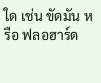ใด เช่น ขัดมัน หรือ ฟลอฮาร์ด